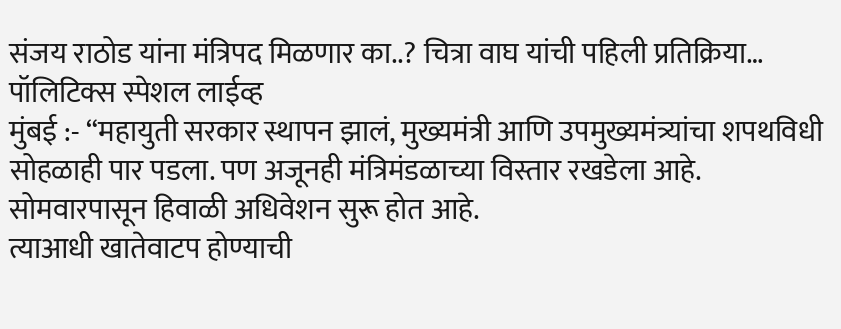संजय राठोड यांना मंत्रिपद मिळणार का..? चित्रा वाघ यांची पहिली प्रतिक्रिया…
पॉलिटिक्स स्पेशल लाईव्ह
मुंबई :- “महायुती सरकार स्थापन झालं, मुख्यमंत्री आणि उपमुख्यमंत्र्यांचा शपथविधी सोहळाही पार पडला. पण अजूनही मंत्रिमंडळाच्या विस्तार रखडेला आहे. सोमवारपासून हिवाळी अधिवेशन सुरू होत आहे.
त्याआधी खातेवाटप होण्याची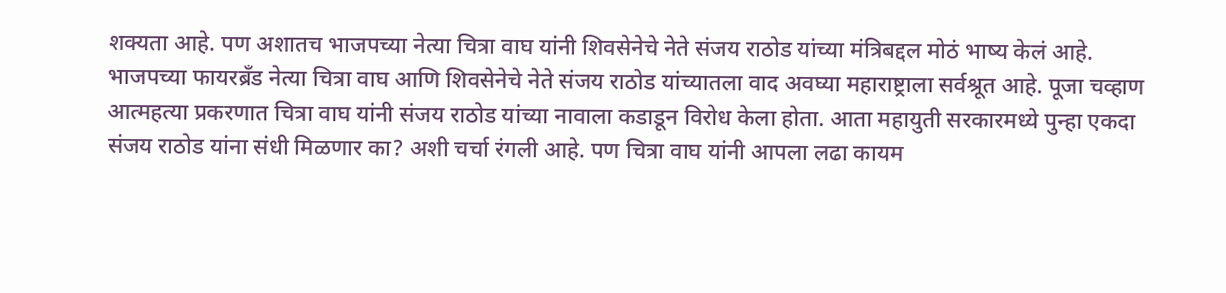शक्यता आहे. पण अशातच भाजपच्या नेत्या चित्रा वाघ यांनी शिवसेनेचे नेते संजय राठोड यांच्या मंत्रिबद्दल मोठं भाष्य केलं आहे.
भाजपच्या फायरब्रँड नेत्या चित्रा वाघ आणि शिवसेनेचे नेते संजय राठोड यांच्यातला वाद अवघ्या महाराष्ट्राला सर्वश्रूत आहे. पूजा चव्हाण आत्महत्या प्रकरणात चित्रा वाघ यांनी संजय राठोड यांच्या नावाला कडाडून विरोध केला होता. आता महायुती सरकारमध्ये पुन्हा एकदा संजय राठोड यांना संधी मिळणार का? अशी चर्चा रंगली आहे. पण चित्रा वाघ यांनी आपला लढा कायम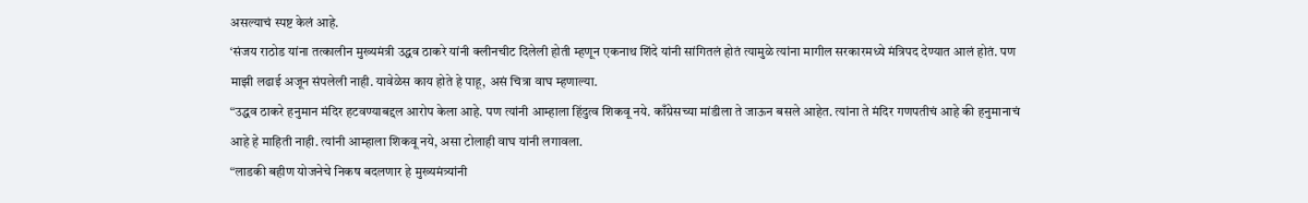असल्याचं स्पष्ट केलं आहे.
‘संजय राठोड यांना तत्कालीन मुख्यमंत्री उद्धव ठाकरे यांनी क्लीनचीट दिलेली होती म्हणून एकनाथ शिंदे यांनी सांगितलं होतं त्यामुळे त्यांना मागील सरकारमध्ये मंत्रिपद देण्यात आलं होतं. पण माझी लढाई अजून संपलेली नाही. यावेळेस काय होते हे पाहू, असं चित्रा वाघ म्हणाल्या.
“उद्धव ठाकरे हनुमान मंदिर हटवण्याबद्दल आरोप केला आहे. पण त्यांनी आम्हाला हिंदुत्व शिकवू नये. काँग्रेसच्या मांडीला ते जाऊन बसले आहेत. त्यांना ते मंदिर गणपतीचं आहे की हनुमानाचं आहे हे माहिती नाही. त्यांनी आम्हाला शिकवू नये, असा टोलाही वाघ यांनी लगावला.
“लाडकी बहीण योजनेचे निकष बदलणार हे मुख्यमंत्र्यांनी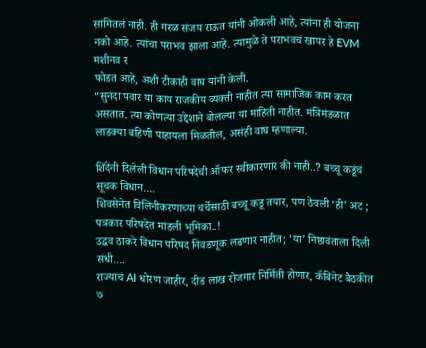सांगितलं नाही. ही गरळ संजय राऊत यांनी ओकली आहे, त्यांना ही योजना नको आहे. त्यांचा पराभव झाला आहे. त्यामुळे ते पराभवचं खापर हे EVM मशीनव र
फोडत आहे, अशी टीकाही वाघ यांनी केली.
“सुनंदा पवार या काय राजकीय व्यक्ती नाहीत त्या सामाजिक काम करत असतात. त्या कोणत्या उद्देशाने बोलल्या या माहिती नाहीत. मंत्रिमंडळात लाडक्या बहिणी पाहायला मिळतील, असंही वाघ म्हणाल्या.

शिंदेंनी दिलेली विधान परिषदेची ऑफर स्वीकारणार की नाही..? बच्चू कडूंचं सूचक विधान….
शिवसेनेत विलिनीकरणाच्या चर्चेसाठी बच्चू कडू तयार, पण ठेवली ‘ही’ अट ; पत्रकार परिषदेत मांडली भूमिका..!
उद्धव ठाकरे विधान परिषद निवडणूक लढणार नाहीत; ‘या’ निष्ठावंताला दिली संधी….
राज्याचं AI धोरण जाहीर, दीड लाख रोजगार निर्मिती होणार, कॅबिनेट बैठकीत ७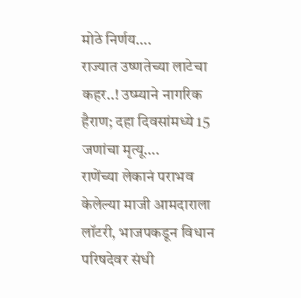मोठे निर्णय….
राज्यात उष्णतेच्या लाटेचा कहर..! उष्म्याने नागरिक हैराण; दहा दिवसांमध्ये 15 जणांचा मृत्यू….
राणेंच्या लेकानं पराभव केलेल्या माजी आमदाराला लॉटरी, भाजपकडून विधान परिषदेवर संधी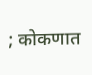; कोकणात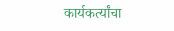कार्यकर्त्यांचा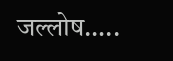जल्लोष…..